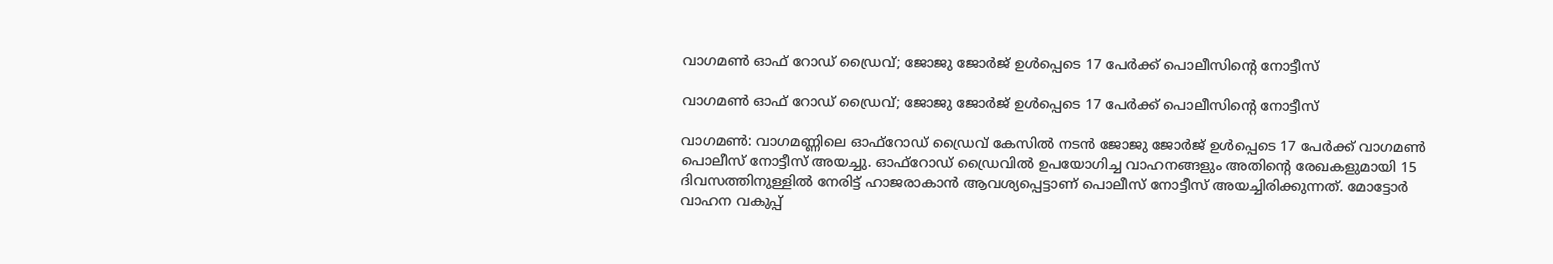വാഗമണ്‍ ഓഫ് റോഡ് ഡ്രൈവ്; ജോജു ജോര്‍ജ് ഉള്‍പ്പെടെ 17 പേര്‍ക്ക് പൊലീസിന്റെ നോട്ടീസ്

വാഗമണ്‍ ഓഫ് റോഡ് ഡ്രൈവ്; ജോജു ജോര്‍ജ് ഉള്‍പ്പെടെ 17 പേര്‍ക്ക് പൊലീസിന്റെ നോട്ടീസ്

വാഗമണ്‍: വാഗമണ്ണിലെ ഓഫ്റോഡ് ഡ്രൈവ് കേസില്‍ നടന്‍ ജോജു ജോര്‍ജ് ഉള്‍പ്പെടെ 17 പേര്‍ക്ക് വാഗമണ്‍ പൊലീസ് നോട്ടീസ് അയച്ചു. ഓഫ്റോഡ് ഡ്രൈവില്‍ ഉപയോഗിച്ച വാഹനങ്ങളും അതിന്റെ രേഖകളുമായി 15 ദിവസത്തിനുള്ളില്‍ നേരിട്ട് ഹാജരാകാന്‍ ആവശ്യപ്പെട്ടാണ് പൊലീസ് നോട്ടീസ് അയച്ചിരിക്കുന്നത്. മോട്ടോര്‍ വാഹന വകുപ്പ്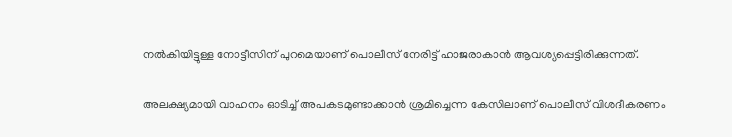നല്‍കിയിട്ടുള്ള നോട്ടീസിന് പുറമെയാണ് പൊലീസ് നേരിട്ട് ഹാജരാകാന്‍ ആവശ്യപ്പെട്ടിരിക്കുന്നത്.

അലക്ഷ്യമായി വാഹനം ഓടിച്ച് അപകടമുണ്ടാക്കാന്‍ ശ്രമിച്ചെന്ന കേസിലാണ് പൊലീസ് വിശദീകരണം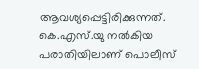ആവശ്യപ്പെട്ടിരിക്കുന്നത്. കെ.എസ്.യു നല്‍കിയ പരാതിയിലാണ് പൊലീസ്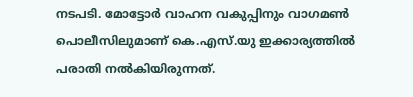നടപടി. മോട്ടോര്‍ വാഹന വകുപ്പിനും വാഗമണ്‍ പൊലീസിലുമാണ് കെ.എസ്.യു ഇക്കാര്യത്തില്‍ പരാതി നല്‍കിയിരുന്നത്.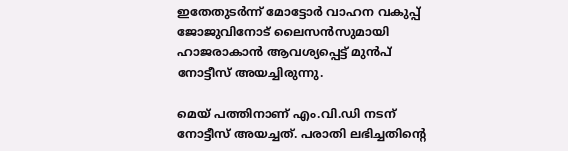ഇതേതുടര്‍ന്ന് മോട്ടോര്‍ വാഹന വകുപ്പ് ജോജുവിനോട് ലൈസന്‍സുമായി ഹാജരാകാന്‍ ആവശ്യപ്പെട്ട് മുന്‍പ് നോട്ടീസ് അയച്ചിരുന്നു.

മെയ് പത്തിനാണ് എം.വി.ഡി നടന് നോട്ടീസ് അയച്ചത്. പരാതി ലഭിച്ചതിന്റെ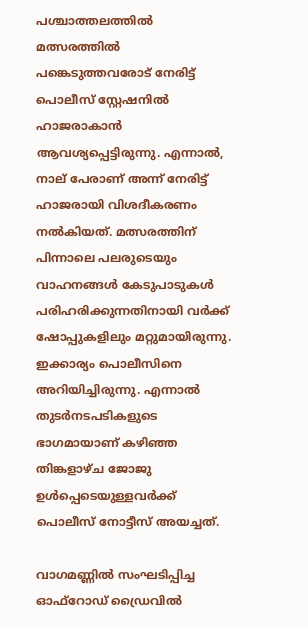പശ്ചാത്തലത്തില്‍ മത്സരത്തില്‍ പങ്കെടുത്തവരോട് നേരിട്ട് പൊലീസ് സ്റ്റേഷനില്‍ ഹാജരാകാന്‍ ആവശ്യപ്പെട്ടിരുന്നു. എന്നാല്‍, നാല് പേരാണ് അന്ന് നേരിട്ട് ഹാജരായി വിശദീകരണം നല്‍കിയത്. മത്സരത്തിന് പിന്നാലെ പലരുടെയും വാഹനങ്ങള്‍ കേടുപാടുകള്‍ പരിഹരിക്കുന്നതിനായി വര്‍ക്ക് ഷോപ്പുകളിലും മറ്റുമായിരുന്നു. ഇക്കാര്യം പൊലീസിനെ അറിയിച്ചിരുന്നു. എന്നാല്‍ തുടര്‍നടപടികളുടെ ഭാഗമായാണ് കഴിഞ്ഞ തിങ്കളാഴ്ച ജോജു ഉള്‍പ്പെടെയുള്ളവര്‍ക്ക് പൊലീസ് നോട്ടീസ് അയച്ചത്.

വാഗമണ്ണില്‍ സംഘടിപ്പിച്ച ഓഫ്റോഡ് ഡ്രൈവില്‍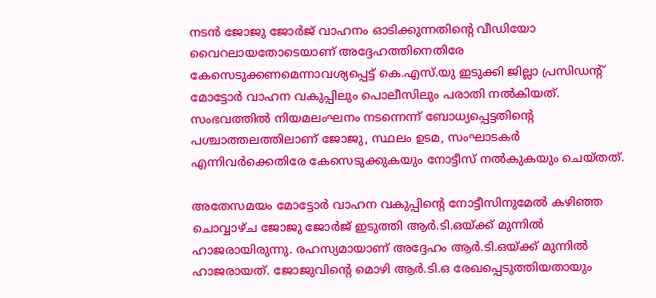നടന്‍ ജോജു ജോര്‍ജ് വാഹനം ഓടിക്കുന്നതിന്റെ വീഡിയോ വൈറലായതോടെയാണ് അദ്ദേഹത്തിനെതിരേ കേസെടുക്കണമെന്നാവശ്യപ്പെട്ട് കെ.എസ്.യു ഇടുക്കി ജില്ലാ പ്രസിഡന്റ് മോട്ടോര്‍ വാഹന വകുപ്പിലും പൊലീസിലും പരാതി നല്‍കിയത്. സംഭവത്തില്‍ നിയമലംഘനം നടന്നെന്ന് ബോധ്യപ്പെട്ടതിന്റെ പശ്ചാത്തലത്തിലാണ് ജോജു, സ്ഥലം ഉടമ, സംഘാടകര്‍ എന്നിവര്‍ക്കെതിരേ കേസെടുക്കുകയും നോട്ടീസ് നല്‍കുകയും ചെയ്തത്.

അതേസമയം മോട്ടോര്‍ വാഹന വകുപ്പിന്റെ നോട്ടീസിനുമേല്‍ കഴിഞ്ഞ ചൊവ്വാഴ്ച ജോജു ജോര്‍ജ് ഇടുത്തി ആര്‍.ടി.ഒയ്ക്ക് മുന്നില്‍ ഹാജരായിരുന്നു. രഹസ്യമായാണ് അദ്ദേഹം ആര്‍.ടി.ഒയ്ക്ക് മുന്നില്‍ ഹാജരായത്. ജോജുവിന്റെ മൊഴി ആര്‍.ടി.ഒ രേഖപ്പെടുത്തിയതായും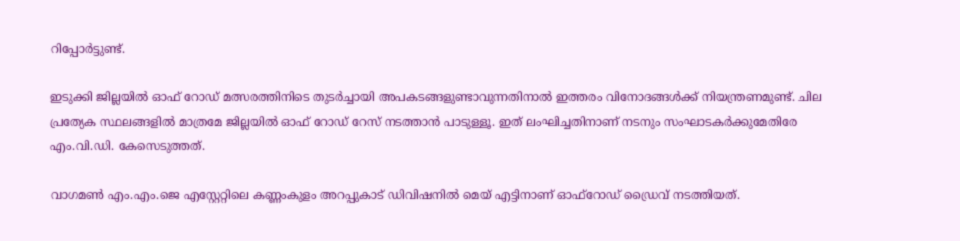റിപ്പോര്‍ട്ടുണ്ട്.

ഇടുക്കി ജില്ലയില്‍ ഓഫ് റോഡ് മത്സരത്തിനിടെ തുടര്‍ച്ചായി അപകടങ്ങളുണ്ടാവുന്നതിനാല്‍ ഇത്തരം വിനോദങ്ങള്‍ക്ക് നിയന്ത്രണമുണ്ട്. ചില പ്രത്യേക സ്ഥലങ്ങളില്‍ മാത്രമേ ജില്ലയില്‍ ഓഫ് റോഡ് റേസ് നടത്താന്‍ പാടുള്ളൂ. ഇത് ലംഘിച്ചതിനാണ് നടനും സംഘാടകര്‍ക്കുമേതിരേ എം.വി.ഡി. കേസെടുത്തത്.

വാഗമണ്‍ എം.എം.ജെ എസ്റ്റേറ്റിലെ കണ്ണംകുളം അറപ്പുകാട് ഡിവിഷനില്‍ മെയ് എട്ടിനാണ് ഓഫ്റോഡ് ഡ്രൈവ് നടത്തിയത്.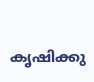കൃഷിക്കു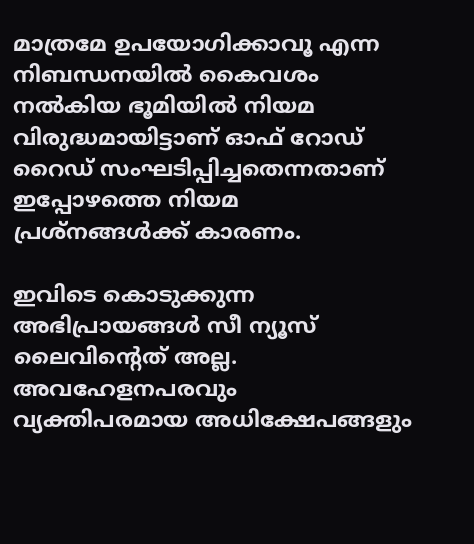മാത്രമേ ഉപയോഗിക്കാവൂ എന്ന നിബന്ധനയില്‍ കൈവശം നല്‍കിയ ഭൂമിയില്‍ നിയമ വിരുദ്ധമായിട്ടാണ് ഓഫ് റോഡ് റൈഡ് സംഘടിപ്പിച്ചതെന്നതാണ് ഇപ്പോഴത്തെ നിയമ പ്രശ്‌നങ്ങള്‍ക്ക് കാരണം.

ഇവിടെ കൊടുക്കുന്ന അഭിപ്രായങ്ങള്‍ സീ ന്യൂസ് ലൈവിന്റെത് അല്ല. അവഹേളനപരവും വ്യക്തിപരമായ അധിക്ഷേപങ്ങളും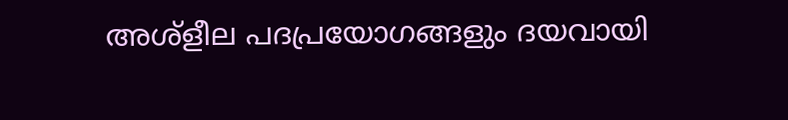അശ്‌ളീല പദപ്രയോഗങ്ങളും ദയവായി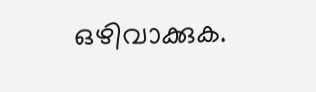ഒഴിവാക്കുക.